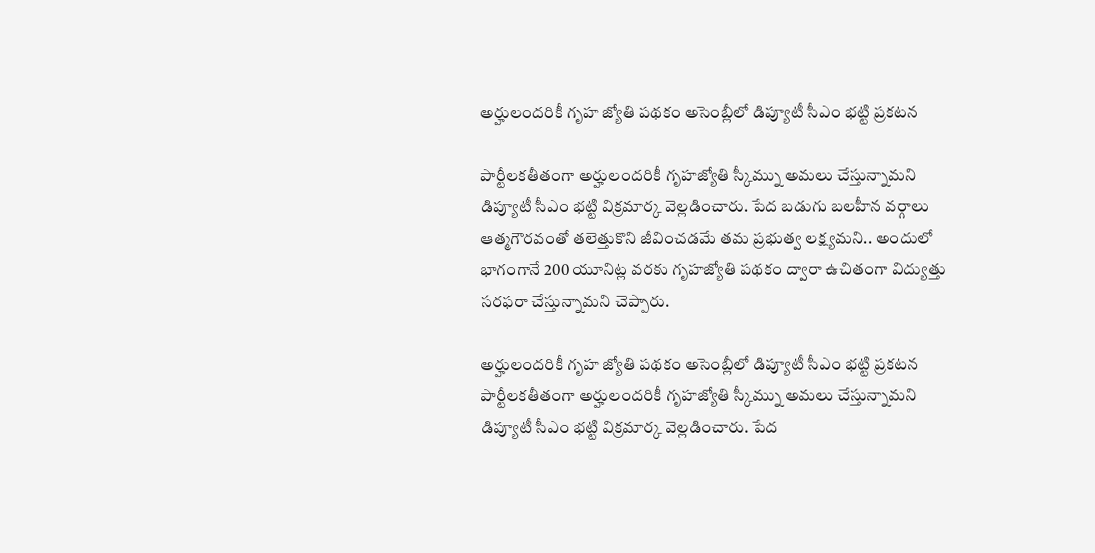అర్హులందరికీ గృహ జ్యోతి పథకం అసెంబ్లీలో డిప్యూటీ సీఎం భట్టి ప్రకటన

పార్టీలకతీతంగా అర్హులందరికీ గృహజ్యోతి స్కీమ్ను అమలు చేస్తున్నామని డిప్యూటీ సీఎం భట్టి విక్రమార్క వెల్లడించారు. పేద బడుగు బలహీన వర్గాలు ఆత్మగౌరవంతో తలెత్తుకొని జీవించడమే తమ ప్రభుత్వ లక్ష్యమని.. అందులో భాగంగానే 200 యూనిట్ల వరకు గృహజ్యోతి పథకం ద్వారా ఉచితంగా విద్యుత్తు సరఫరా చేస్తున్నామని చెప్పారు.

అర్హులందరికీ గృహ జ్యోతి పథకం అసెంబ్లీలో డిప్యూటీ సీఎం భట్టి ప్రకటన
పార్టీలకతీతంగా అర్హులందరికీ గృహజ్యోతి స్కీమ్ను అమలు చేస్తున్నామని డిప్యూటీ సీఎం భట్టి విక్రమార్క వెల్లడించారు. పేద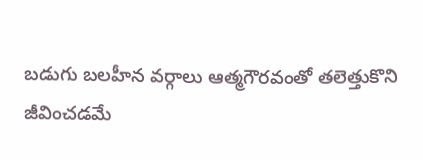బడుగు బలహీన వర్గాలు ఆత్మగౌరవంతో తలెత్తుకొని జీవించడమే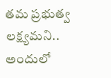తమ ప్రభుత్వ లక్ష్యమని.. అందులో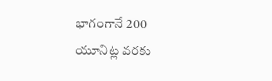భాగంగానే 200 యూనిట్ల వరకు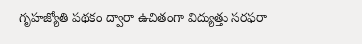గృహజ్యోతి పథకం ద్వారా ఉచితంగా విద్యుత్తు సరఫరా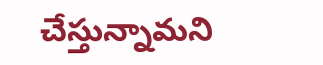చేస్తున్నామని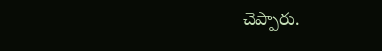చెప్పారు.